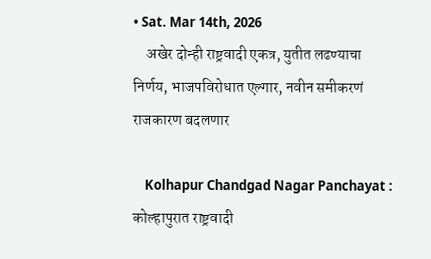• Sat. Mar 14th, 2026
    अखेर दोन्ही राष्ट्रवादी एकत्र, युतीत लढण्याचा निर्णय, भाजपविरोधात एल्गार, नवीन समीकरणं राजकारण बदलणार

    Kolhapur Chandgad Nagar Panchayat : कोल्हापुरात राष्ट्रवादी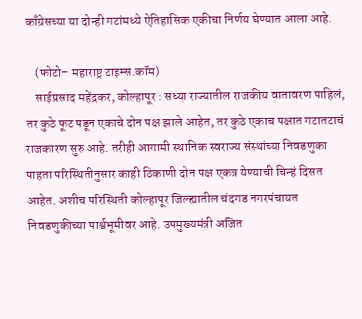काँग्रेसच्या या दोन्ही गटांमध्ये ऐतिहासिक एकीचा निर्णय घेण्यात आला आहे.

    (फोटो– महाराष्ट्र टाइम्स.कॉम)
    साईप्रसाद महेंद्रकर, कोल्हापूर : सध्या राज्यातील राजकीय वातावरण पाहिलं, तर कुठे फूट पडून एकाचे दोन पक्ष झाले आहेत, तर कुठे एकाच पक्षात गटातटाचं राजकारण सुरु आहे. तरीही आगामी स्थानिक स्वराज्य संस्थांच्या निवडणुका पाहता परिस्थितीनुसार काही ठिकाणी दोन पक्ष एकत्र येण्याची चिन्हं दिसत आहेत. अशीच परिस्थिती कोल्हापूर जिल्ह्यातील चंदगड नगरपंचायत निवडणुकीच्या पार्श्वभूमीवर आहे. उपमुख्यमंत्री अजित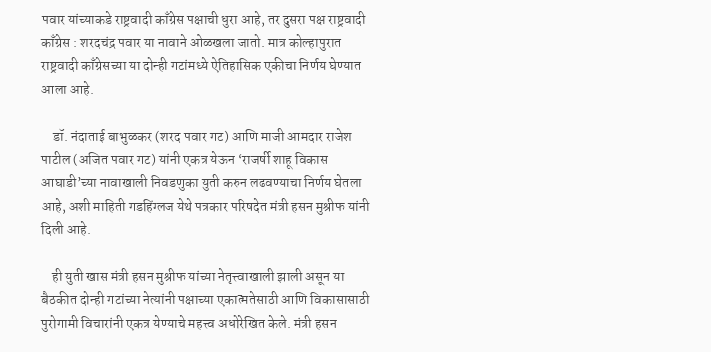पवार यांच्याकडे राष्ट्रवादी काँग्रेस पक्षाची धुरा आहे, तर दुसरा पक्ष राष्ट्रवादी काँग्रेस : शरदचंद्र पवार या नावाने ओळखला जातो. मात्र कोल्हापुरात राष्ट्रवादी काँग्रेसच्या या दोन्ही गटांमध्ये ऐतिहासिक एकीचा निर्णय घेण्यात आला आहे.

    डॉ. नंदाताई बाभुळकर (शरद पवार गट) आणि माजी आमदार राजेश पाटील (अजित पवार गट) यांनी एकत्र येऊन ‘राजर्षी शाहू विकास आघाडी’च्या नावाखाली निवडणुका युती करुन लढवण्याचा निर्णय घेतला आहे, अशी माहिती गडहिंग्लज येथे पत्रकार परिषदेत मंत्री हसन मुश्रीफ यांनी दिली आहे.

    ही युती खास मंत्री हसन मुश्रीफ यांच्या नेतृत्त्वाखाली झाली असून या बैठकीत दोन्ही गटांच्या नेत्यांनी पक्षाच्या एकात्मतेसाठी आणि विकासासाठी पुरोगामी विचारांनी एकत्र येण्याचे महत्त्व अधोरेखित केले. मंत्री हसन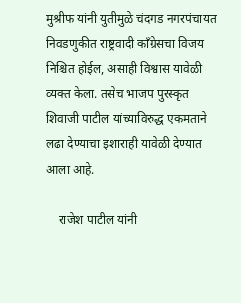मुश्रीफ यांनी युतीमुळे चंदगड नगरपंचायत निवडणुकीत राष्ट्रवादी काँग्रेसचा विजय निश्चित होईल, असाही विश्वास यावेळी व्यक्त केला. तसेच भाजप पुरस्कृत शिवाजी पाटील यांच्याविरुद्ध एकमताने लढा देण्याचा इशाराही यावेळी देण्यात आला आहे.

    राजेश पाटील यांनी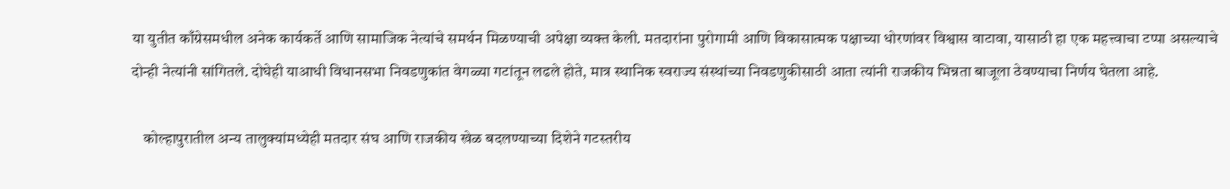या युतीत काँग्रेसमधील अनेक कार्यकर्ते आणि सामाजिक नेत्यांचे समर्थन मिळण्याची अपेक्षा व्यक्त केली. मतदारांना पुरोगामी आणि विकासात्मक पक्षाच्या धोरणांवर विश्वास वाटावा, यासाठी हा एक महत्त्वाचा टप्पा असल्याचे दोन्ही नेत्यांनी सांगितले. दोघेही याआधी विधानसभा निवडणुकांत वेगळ्या गटांतून लढले होते, मात्र स्थानिक स्वराज्य संस्थांच्या निवडणुकीसाठी आता त्यांनी राजकीय भिन्नता बाजूला ठेवण्याचा निर्णय घेतला आहे.

    कोल्हापुरातील अन्य तालुक्यांमध्येही मतदार संघ आणि राजकीय खेळ बदलण्याच्या दिशेने गटस्तरीय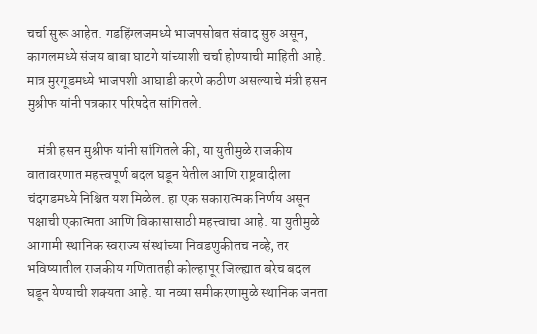चर्चा सुरू आहेत. गडहिंग्लजमध्ये भाजपसोबत संवाद सुरु असून, कागलमध्ये संजय बाबा घाटगे यांच्याशी चर्चा होण्याची माहिती आहे. मात्र मुरगूडमध्ये भाजपशी आघाडी करणे कठीण असल्याचे मंत्री हसन मुश्रीफ यांनी पत्रकार परिषदेत सांगितले.

    मंत्री हसन मुश्रीफ यांनी सांगितले की, या युतीमुळे राजकीय वातावरणात महत्त्वपूर्ण बदल घडून येतील आणि राष्ट्रवादीला चंदगडमध्ये निश्चित यश मिळेल. हा एक सकारात्मक निर्णय असून पक्षाची एकात्मता आणि विकासासाठी महत्त्वाचा आहे. या युतीमुळे आगामी स्थानिक स्वराज्य संस्थांच्या निवडणुकीतच नव्हे, तर भविष्यातील राजकीय गणितातही कोल्हापूर जिल्ह्यात बरेच बदल घडून येण्याची शक्यता आहे. या नव्या समीकरणामुळे स्थानिक जनता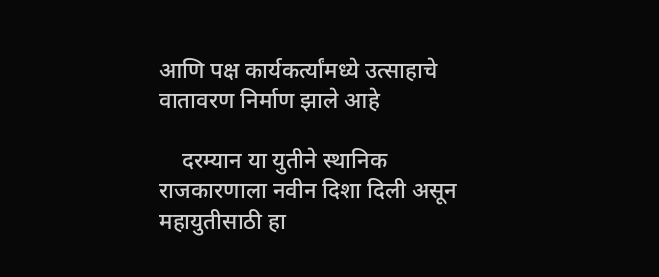आणि पक्ष कार्यकर्त्यांमध्ये उत्साहाचे वातावरण निर्माण झाले आहे

    दरम्यान या युतीने स्थानिक राजकारणाला नवीन दिशा दिली असून महायुतीसाठी हा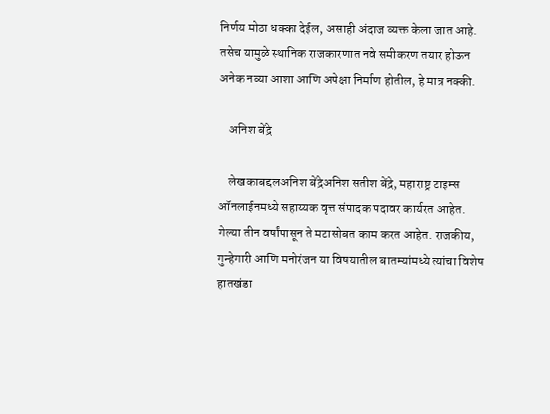निर्णय मोठा धक्का देईल, असाही अंदाज व्यक्त केला जात आहे. तसेच यामुळे स्थानिक राजकारणात नवे समीकरण तयार होऊन अनेक नव्या आशा आणि अपेक्षा निर्माण होतील, हे मात्र नक्की.

    अनिश बेंद्रे

    लेखकाबद्दलअनिश बेंद्रेअनिश सतीश बेंद्रे, महाराष्ट्र टाइम्स ऑनलाईनमध्ये सहाय्यक वृत्त संपादक पदावर कार्यरत आहेत. गेल्या तीन वर्षांपासून ते मटासोबत काम करत आहेत. राजकीय, गुन्हेगारी आणि मनोरंजन या विषयातील बातम्यांमध्ये त्यांचा विशेष हातखंडा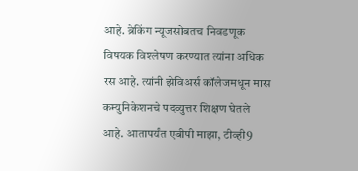आहे. ब्रेकिंग न्यूजसोबतच निवडणूक विषयक विश्लेषण करण्यात त्यांना अधिक रस आहे. त्यांनी झेविअर्स कॉलेजमधून मास कम्युनिकेशनचे पदव्युत्तर शिक्षण घेतले आहे. आतापर्यंत एबीपी माझा, टीव्ही9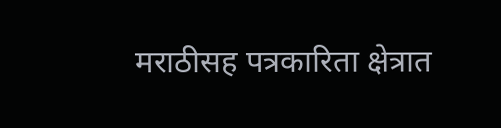मराठीसह पत्रकारिता क्षेत्रात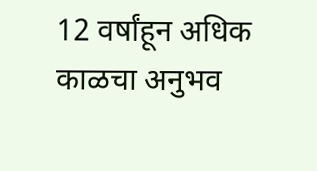12 वर्षांहून अधिक काळचा अनुभव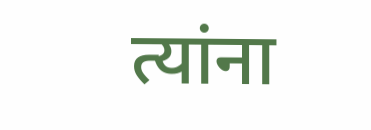त्यांना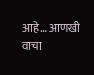आहे… आणखी वाचा